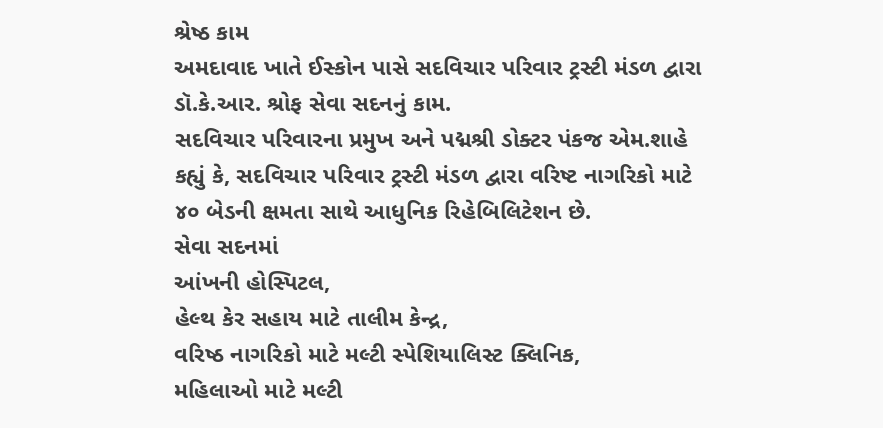શ્રેષ્ઠ કામ
અમદાવાદ ખાતે ઈસ્કોન પાસે સદવિચાર પરિવાર ટ્રસ્ટી મંડળ દ્વારા ડૉ.કે.આર. શ્રોફ સેવા સદનનું કામ.
સદવિચાર પરિવારના પ્રમુખ અને પદ્મશ્રી ડોક્ટર પંકજ એમ.શાહે કહ્યું કે, સદવિચાર પરિવાર ટ્રસ્ટી મંડળ દ્વારા વરિષ્ટ નાગરિકો માટે ૪૦ બેડની ક્ષમતા સાથે આધુનિક રિહેબિલિટેશન છે.
સેવા સદનમાં
આંખની હોસ્પિટલ,
હેલ્થ કેર સહાય માટે તાલીમ કેન્દ્ર,
વરિષ્ઠ નાગરિકો માટે મલ્ટી સ્પેશિયાલિસ્ટ ક્લિનિક,
મહિલાઓ માટે મલ્ટી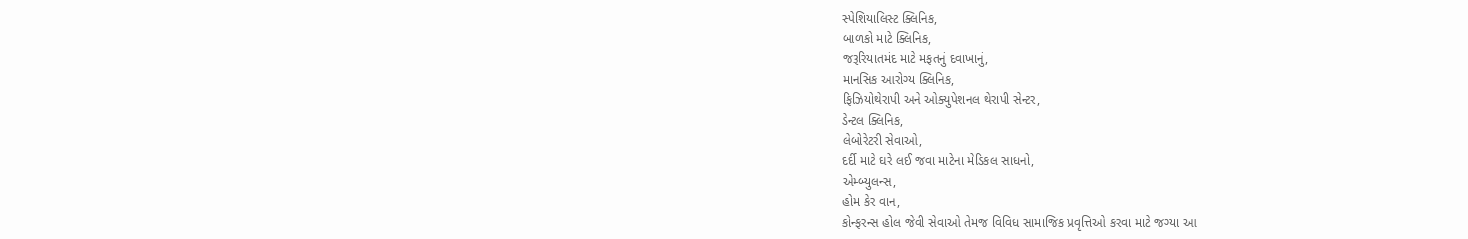સ્પેશિયાલિસ્ટ ક્લિનિક,
બાળકો માટે ક્લિનિક,
જરૂરિયાતમંદ માટે મફતનું દવાખાનું,
માનસિક આરોગ્ય ક્લિનિક,
ફિઝિયોથેરાપી અને ઓક્યુપેશનલ થેરાપી સેન્ટર,
ડેન્ટલ ક્લિનિક,
લેબોરેટરી સેવાઓ,
દર્દી માટે ઘરે લઈ જવા માટેના મેડિકલ સાધનો,
એમ્બ્યુલન્સ,
હોમ કેર વાન,
કોન્ફરન્સ હોલ જેવી સેવાઓ તેમજ વિવિધ સામાજિક પ્રવૃત્તિઓ કરવા માટે જગ્યા આ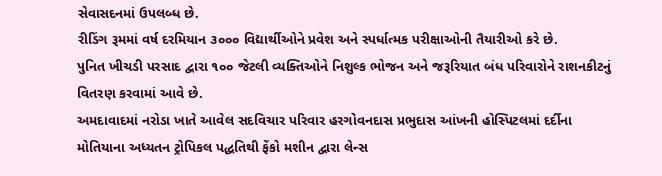સેવાસદનમાં ઉપલબ્ધ છે.
રીડિંગ રૂમમાં વર્ષ દરમિયાન ૩૦૦૦ વિદ્યાર્થીઓને પ્રવેશ અને સ્પર્ધાત્મક પરીક્ષાઓની તૈયારીઓ કરે છે.
પુનિત ખીચડી પરસાદ દ્વારા ૧૦૦ જેટલી વ્યક્તિઓને નિશુલ્ક ભોજન અને જરૂરિયાત બંધ પરિવારોને રાશનકીટનું વિતરણ કરવામાં આવે છે.
અમદાવાદમાં નરોડા ખાતે આવેલ સદવિચાર પરિવાર હરગોવનદાસ પ્રભુદાસ આંખની હોસ્પિટલમાં દર્દીના મોતિયાના અધ્યતન ટ્રોપિકલ પદ્ધતિથી ફેંકો મશીન દ્વારા લેન્સ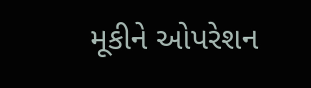મૂકીને ઓપરેશન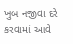ખુબ નજીવા દરે કરવામાં આવે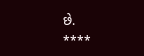છે.
****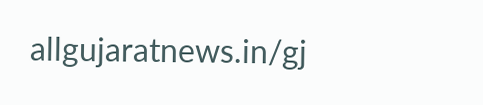allgujaratnews.in/gj